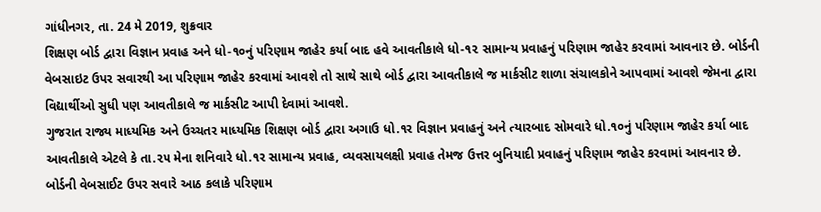ગાંધીનગર, તા. 24 મે 2019, શુક્રવાર
શિક્ષણ બોર્ડ દ્વારા વિજ્ઞાન પ્રવાહ અને ધો-૧૦નું પરિણામ જાહેર કર્યા બાદ હવે આવતીકાલે ધો-૧૨ સામાન્ય પ્રવાહનું પરિણામ જાહેર કરવામાં આવનાર છે. બોર્ડની વેબસાઇટ ઉપર સવારથી આ પરિણામ જાહેર કરવામાં આવશે તો સાથે સાથે બોર્ડ દ્વારા આવતીકાલે જ માર્કસીટ શાળા સંચાલકોને આપવામાં આવશે જેમના દ્વારા વિદ્યાર્થીઓ સુધી પણ આવતીકાલે જ માર્કસીટ આપી દેવામાં આવશે.
ગુજરાત રાજ્ય માધ્યમિક અને ઉચ્ચતર માધ્યમિક શિક્ષણ બોર્ડ દ્વારા અગાઉ ધો.૧ર વિજ્ઞાન પ્રવાહનું અને ત્યારબાદ સોમવારે ધો.૧૦નું પરિણામ જાહેર કર્યા બાદ આવતીકાલે એટલે કે તા.૨૫ મેના શનિવારે ધો.૧ર સામાન્ય પ્રવાહ, વ્યવસાયલક્ષી પ્રવાહ તેમજ ઉત્તર બુનિયાદી પ્રવાહનું પરિણામ જાહેર કરવામાં આવનાર છે.
બોર્ડની વેબસાઈટ ઉપર સવારે આઠ કલાકે પરિણામ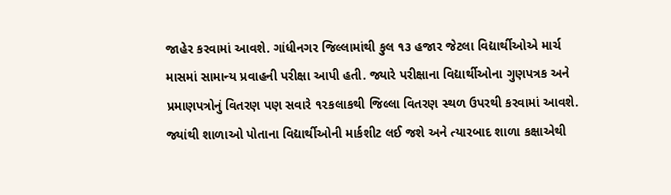જાહેર કરવામાં આવશે. ગાંધીનગર જિલ્લામાંથી કુલ ૧૩ હજાર જેટલા વિદ્યાર્થીઓએ માર્ચ માસમાં સામાન્ય પ્રવાહની પરીક્ષા આપી હતી. જ્યારે પરીક્ષાના વિદ્યાર્થીઓના ગુણપત્રક અને પ્રમાણપત્રોનું વિતરણ પણ સવારે ૧૨કલાકથી જિલ્લા વિતરણ સ્થળ ઉપરથી કરવામાં આવશે.
જ્યાંથી શાળાઓ પોતાના વિદ્યાર્થીઓની માર્કશીટ લઈ જશે અને ત્યારબાદ શાળા કક્ષાએથી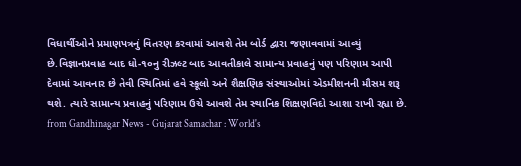વિધાર્થીઓને પ્રમાણપત્રનું વિતરણ કરવામાં આવશે તેમ બોર્ડ દ્વારા જણાવવામાં આવ્યું છે.વિજ્ઞાનપ્રવાહ બાદ ધો-૧૦નુ રીઝલ્ટ બાદ આવતીકાલે સામાન્ય પ્રવાહનું પણ પરિણામ આપી દેવામાં આવનાર છે તેવી સ્થિતિમાં હવે સ્કૂલો અને શૈક્ષણિક સંસ્થાઓમાં એડમીશનની મૌસમ શરૂ થશે. ત્યારે સામાન્ય પ્રવાહનું પરિણામ ઉચે આવશે તેમ સ્થાનિક શિક્ષણવિદો આશા રાખી રહ્યા છે.
from Gandhinagar News - Gujarat Samachar : World's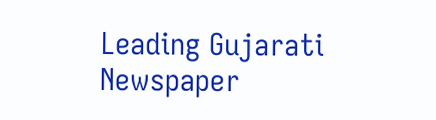Leading Gujarati Newspaper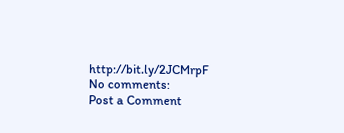http://bit.ly/2JCMrpF
No comments:
Post a Comment